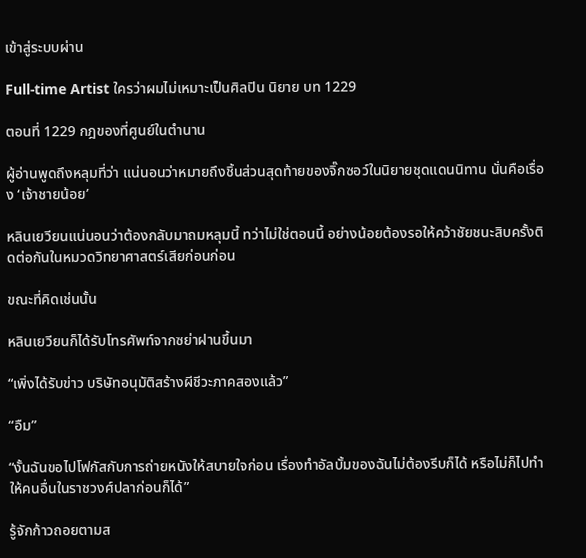เข้าสู่ระบบผ่าน

Full-time Artist ใครว่าผมไม่เหมาะเป็นศิลปิน นิยาย บท 1229

ตอนที่ 1229 กฎของที่ศูนย์ในตำนาน

ผู้อ่านพูดถึงหลุมที่ว่า แน่นอนว่าหมายถึงชิ้นส่วนสุดท้ายของจิ๊กซอว์ในนิยายชุดแดนนิทาน นั่นคือเรื่อง ‘เจ้าชายน้อย’

หลินเยวียนแน่นอนว่าต้องกลับมาถมหลุมนี้ ทว่าไม่ใช่ตอนนี้ อย่างน้อยต้องรอให้คว้าชัยชนะสิบครั้งติดต่อกันในหมวดวิทยาศาสตร์เสียก่อนก่อน

ขณะที่คิดเช่นนั้น

หลินเยวียนก็ได้รับโทรศัพท์จากซย่าฝานขึ้นมา

“เพิ่งได้รับข่าว บริษัทอนุมัติสร้างผีชีวะภาคสองแล้ว”

“อืม”

“งั้นฉันขอไปโฟกัสกับการถ่ายหนังให้สบายใจก่อน เรื่องทำอัลบั้มของฉันไม่ต้องรีบก็ได้ หรือไม่ก็ไปทำให้คนอื่นในราชวงศ์ปลาก่อนก็ได้”

รู้จักก้าวถอยตามส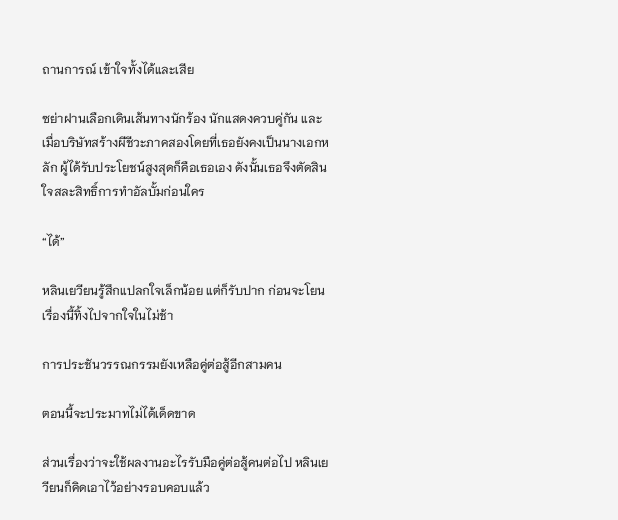ถานการณ์ เข้าใจทั้งได้และเสีย

ซย่าฝานเลือกเดินเส้นทางนักร้อง นักแสดงควบคู่กัน และเมื่อบริษัทสร้างผีชีวะภาคสองโดยที่เธอยังคงเป็นนางเอกหลัก ผู้ได้รับประโยชน์สูงสุดก็คือเธอเอง ดังนั้นเธอจึงตัดสินใจสละสิทธิ์การทำอัลบั้มก่อนใคร

“ได้”

หลินเยวียนรู้สึกแปลกใจเล็กน้อย แต่ก็รับปาก ก่อนจะโยนเรื่องนี้ทิ้งไปจากใจในไม่ช้า

การประชันวรรณกรรมยังเหลือคู่ต่อสู้อีกสามคน

ตอนนี้จะประมาทไม่ได้เด็ดขาด

ส่วนเรื่องว่าจะใช้ผลงานอะไรรับมือคู่ต่อสู้คนต่อไป หลินเยวียนก็คิดเอาไว้อย่างรอบคอบแล้ว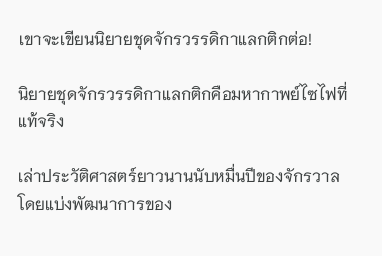เขาจะเขียนนิยายชุดจักรวรรดิกาแลกติกต่อ!

นิยายชุดจักรวรรดิกาแลกติกคือมหากาพย์ไซไฟที่แท้จริง

เล่าประวัติศาสตร์ยาวนานนับหมื่นปีของจักรวาล โดยแบ่งพัฒนาการของ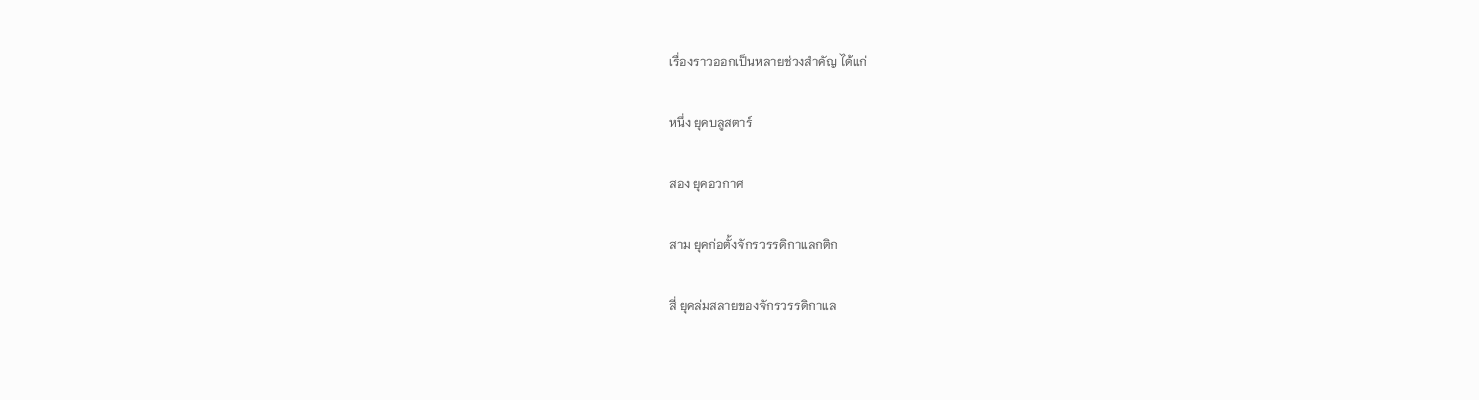เรื่องราวออกเป็นหลายช่วงสำคัญ ได้แก่

หนึ่ง ยุคบลูสตาร์

สอง ยุคอวกาศ

สาม ยุคก่อตั้งจักรวรรดิกาแลกติก

สี่ ยุคล่มสลายของจักรวรรดิกาแล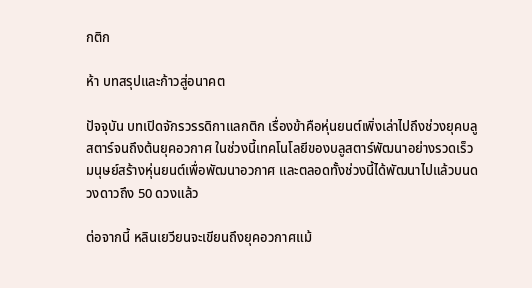กติก

ห้า บทสรุปและก้าวสู่อนาคต

ปัจจุบัน บทเปิดจักรวรรดิกาแลกติก เรื่องข้าคือหุ่นยนต์เพิ่งเล่าไปถึงช่วงยุคบลูสตาร์จนถึงต้นยุคอวกาศ ในช่วงนี้เทคโนโลยีของบลูสตาร์พัฒนาอย่างรวดเร็ว มนุษย์สร้างหุ่นยนต์เพื่อพัฒนาอวกาศ และตลอดทั้งช่วงนี้ได้พัฒนาไปแล้วบนดวงดาวถึง 50 ดวงแล้ว

ต่อจากนี้ หลินเยวียนจะเขียนถึงยุคอวกาศแม้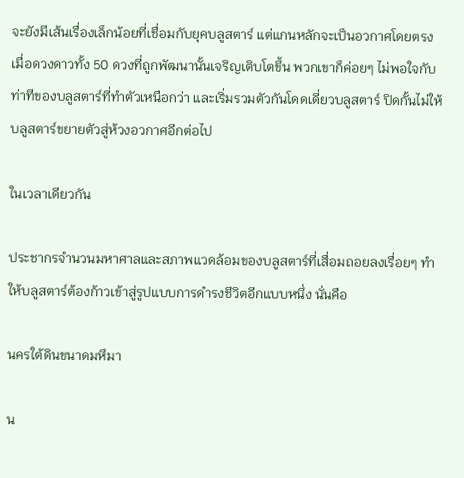จะยังมีเส้นเรื่องเล็กน้อยที่เชื่อมกับยุคบลูสตาร์ แต่แกนหลักจะเป็นอวกาศโดยตรง เมื่อดวงดาวทั้ง 50 ดวงที่ถูกพัฒนานั้นเจริญเติบโตขึ้น พวกเขาก็ค่อยๆ ไม่พอใจกับท่าทีของบลูสตาร์ที่ทำตัวเหนือกว่า และเริ่มรวมตัวกันโดดเดี่ยวบลูสตาร์ ปิดกั้นไม่ให้บลูสตาร์ขยายตัวสู่ห้วงอวกาศอีกต่อไป

ในเวลาเดียวกัน

ประชากรจำนวนมหาศาลและสภาพแวดล้อมของบลูสตาร์ที่เสื่อมถอยลงเรื่อยๆ ทำให้บลูสตาร์ต้องก้าวเข้าสู่รูปแบบการดำรงชีวิตอีกแบบหนึ่ง นั่นคือ

นครใต้ดินขนาดมหึมา

น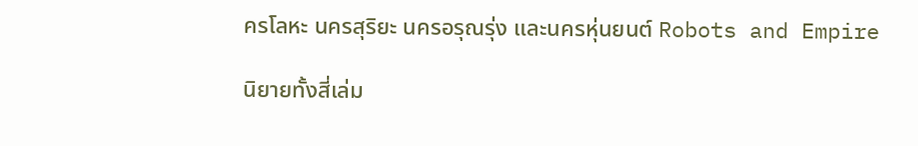ครโลหะ นครสุริยะ นครอรุณรุ่ง และนครหุ่นยนต์ Robots and Empire

นิยายทั้งสี่เล่ม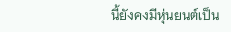นี้ยังคงมีหุ่นยนต์เป็น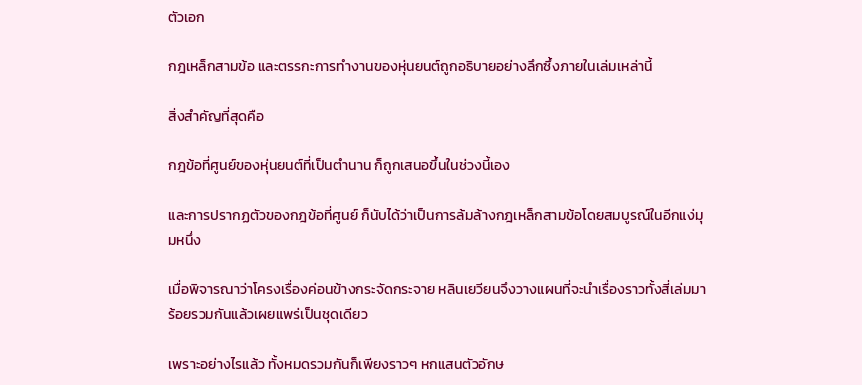ตัวเอก

กฎเหล็กสามข้อ และตรรกะการทำงานของหุ่นยนต์ถูกอธิบายอย่างลึกซึ้งภายในเล่มเหล่านี้

สิ่งสำคัญที่สุดคือ

กฎข้อที่ศูนย์ของหุ่นยนต์ที่เป็นตำนาน ก็ถูกเสนอขึ้นในช่วงนี้เอง

และการปรากฏตัวของกฎข้อที่ศูนย์ ก็นับได้ว่าเป็นการล้มล้างกฎเหล็กสามข้อโดยสมบูรณ์ในอีกแง่มุมหนึ่ง

เมื่อพิจารณาว่าโครงเรื่องค่อนข้างกระจัดกระจาย หลินเยวียนจึงวางแผนที่จะนำเรื่องราวทั้งสี่เล่มมาร้อยรวมกันแล้วเผยแพร่เป็นชุดเดียว

เพราะอย่างไรแล้ว ทั้งหมดรวมกันก็เพียงราวๆ หกแสนตัวอักษ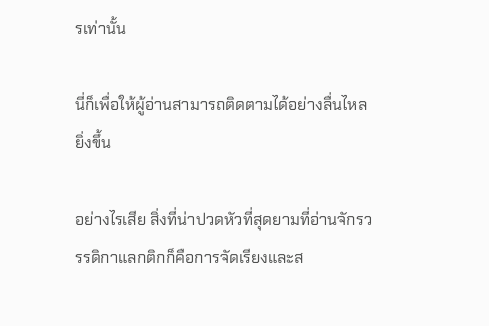รเท่านั้น

นี่ก็เพื่อให้ผู้อ่านสามารถติดตามได้อย่างลื่นไหลยิ่งขึ้น

อย่างไรเสีย สิ่งที่น่าปวดหัวที่สุดยามที่อ่านจักรวรรดิกาแลกติกก็คือการจัดเรียงและส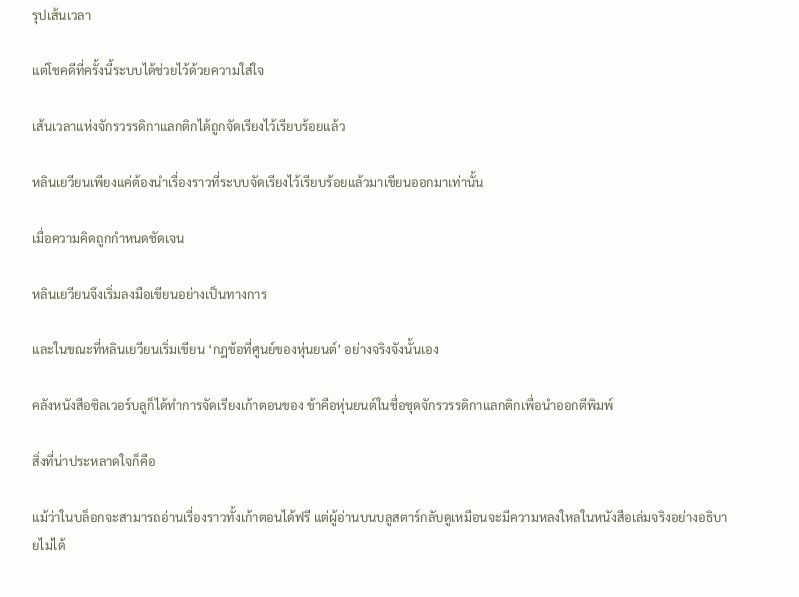รุปเส้นเวลา

แต่โชคดีที่ครั้งนี้ระบบได้ช่วยไว้ด้วยความใส่ใจ

เส้นเวลาแห่งจักรวรรดิกาแลกติกได้ถูกจัดเรียงไว้เรียบร้อยแล้ว

หลินเยวียนเพียงแค่ต้องนำเรื่องราวที่ระบบจัดเรียงไว้เรียบร้อยแล้วมาเขียนออกมาเท่านั้น

เมื่อความคิดถูกกำหนดชัดเจน

หลินเยวียนจึงเริ่มลงมือเขียนอย่างเป็นทางการ

และในขณะที่หลินเยวียนเริ่มเขียน ‘กฎข้อที่ศูนย์ของหุ่นยนต์’ อย่างจริงจังนั้นเอง

คลังหนังสือซิลเวอร์บลูก็ได้ทำการจัดเรียงเก้าตอนของ ข้าคือหุ่นยนต์ในชื่อชุดจักรวรรดิกาแลกติกเพื่อนำออกตีพิมพ์

สิ่งที่น่าประหลาดใจก็คือ

แม้ว่าในบล็อกจะสามารถอ่านเรื่องราวทั้งเก้าตอนได้ฟรี แต่ผู้อ่านบนบลูสตาร์กลับดูเหมือนจะมีความหลงใหลในหนังสือเล่มจริงอย่างอธิบายไม่ได้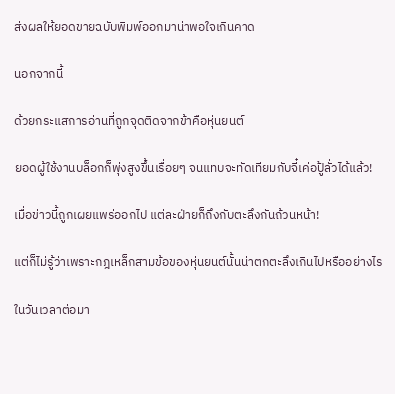ส่งผลให้ยอดขายฉบับพิมพ์ออกมาน่าพอใจเกินคาด

นอกจากนี้

ด้วยกระแสการอ่านที่ถูกจุดติดจากข้าคือหุ่นยนต์

ยอดผู้ใช้งานบล็อกก็พุ่งสูงขึ้นเรื่อยๆ จนแทบจะทัดเทียมกับจี๋เค่อปู้ลั่วได้แล้ว!

เมื่อข่าวนี้ถูกเผยแพร่ออกไป แต่ละฝ่ายก็ถึงกับตะลึงกันถ้วนหน้า!

แต่ก็ไม่รู้ว่าเพราะกฎเหล็กสามข้อของหุ่นยนต์นั้นน่าตกตะลึงเกินไปหรืออย่างไร

ในวันเวลาต่อมา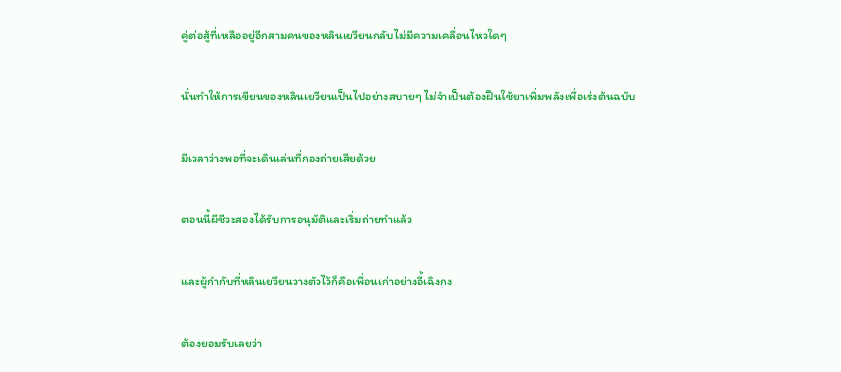คู่ต่อสู้ที่เหลืออยู่อีกสามคนของหลินเยวียนกลับไม่มีความเคลื่อนไหวใดๆ

นั่นทำให้การเขียนของหลินเยวียนเป็นไปอย่างสบายๆ ไม่จำเป็นต้องฝืนใช้ยาเพิ่มพลังเพื่อเร่งต้นฉบับ

มีเวลาว่างพอที่จะเดินเล่นที่กองถ่ายเสียด้วย

ตอนนี้ผีชีวะสองได้รับการอนุมัติและเริ่มถ่ายทำแล้ว

และผู้กำกับที่หลินเยวียนวางตัวไว้ก็คือเพื่อนเก่าอย่างอี้เฉิงกง

ต้องยอมรับเลยว่า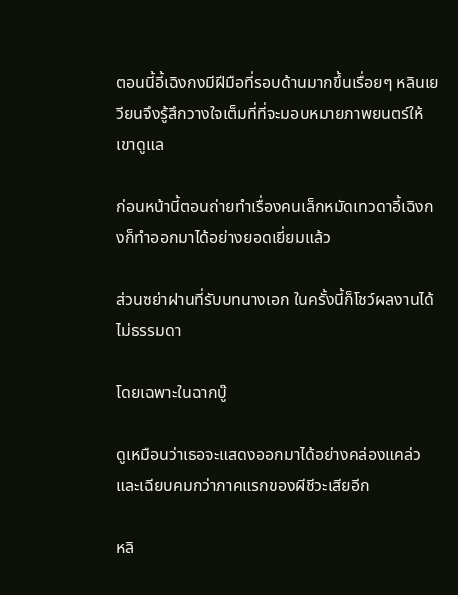ตอนนี้อี้เฉิงกงมีฝีมือที่รอบด้านมากขึ้นเรื่อยๆ หลินเยวียนจึงรู้สึกวางใจเต็มที่ที่จะมอบหมายภาพยนตร์ให้เขาดูแล

ก่อนหน้านี้ตอนถ่ายทำเรื่องคนเล็กหมัดเทวดาอี้เฉิงกงก็ทำออกมาได้อย่างยอดเยี่ยมแล้ว

ส่วนซย่าฝานที่รับบทนางเอก ในครั้งนี้ก็โชว์ผลงานได้ไม่ธรรมดา

โดยเฉพาะในฉากบู๊

ดูเหมือนว่าเธอจะแสดงออกมาได้อย่างคล่องแคล่วและเฉียบคมกว่าภาคแรกของผีชีวะเสียอีก

หลิ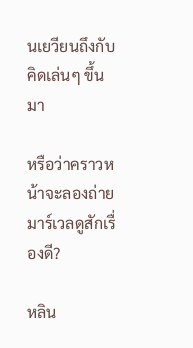นเยวียนถึงกับคิดเล่นๆ ขึ้นมา

หรือว่าคราวหน้าจะลองถ่ายมาร์เวลดูสักเรื่องดี?

หลิน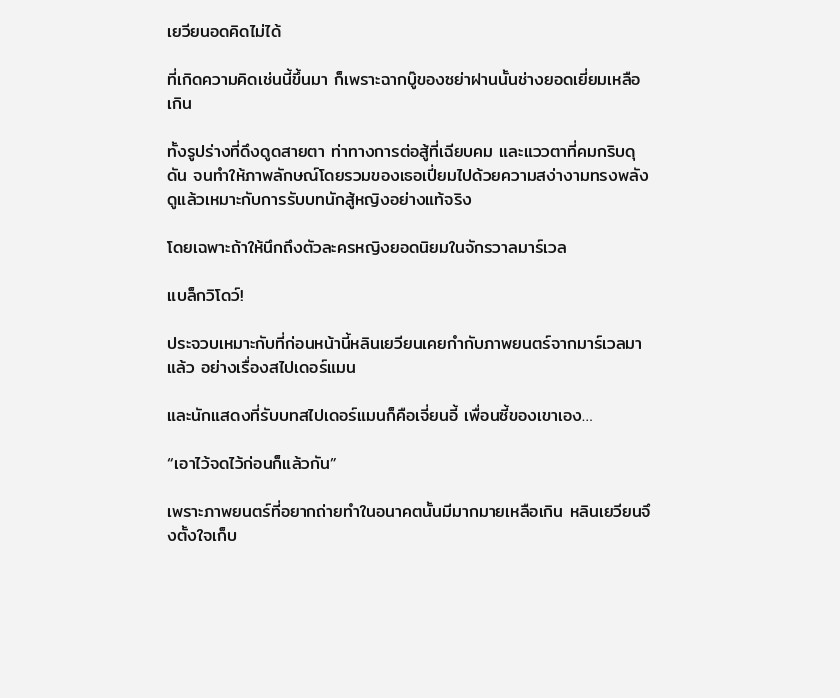เยวียนอดคิดไม่ได้

ที่เกิดความคิดเช่นนี้ขึ้นมา ก็เพราะฉากบู๊ของซย่าฝานนั้นช่างยอดเยี่ยมเหลือเกิน

ทั้งรูปร่างที่ดึงดูดสายตา ท่าทางการต่อสู้ที่เฉียบคม และแววตาที่คมกริบดุดัน จนทำให้ภาพลักษณ์โดยรวมของเธอเปี่ยมไปด้วยความสง่างามทรงพลัง ดูแล้วเหมาะกับการรับบทนักสู้หญิงอย่างแท้จริง

โดยเฉพาะถ้าให้นึกถึงตัวละครหญิงยอดนิยมในจักรวาลมาร์เวล

แบล็กวิโดว์!

ประจวบเหมาะกับที่ก่อนหน้านี้หลินเยวียนเคยกำกับภาพยนตร์จากมาร์เวลมาแล้ว อย่างเรื่องสไปเดอร์แมน

และนักแสดงที่รับบทสไปเดอร์แมนก็คือเจี่ยนอี้ เพื่อนซี้ของเขาเอง…

“เอาไว้จดไว้ก่อนก็แล้วกัน”

เพราะภาพยนตร์ที่อยากถ่ายทำในอนาคตนั้นมีมากมายเหลือเกิน หลินเยวียนจึงตั้งใจเก็บ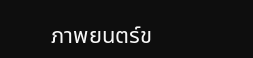ภาพยนตร์ข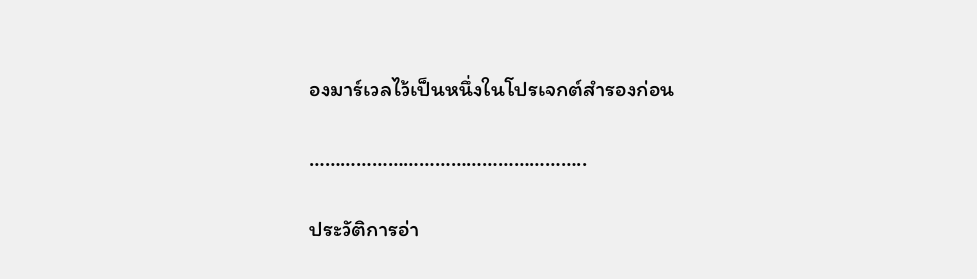องมาร์เวลไว้เป็นหนึ่งในโปรเจกต์สำรองก่อน

……………………………………………..

ประวัติการอ่า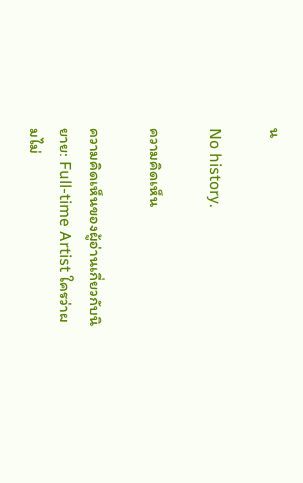น

No history.

ความคิดเห็น

ความคิดเห็นของผู้อ่านเกี่ยวกับนิยาย: Full-time Artist ใครว่าผมไม่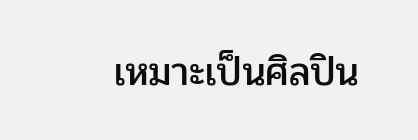เหมาะเป็นศิลปิน